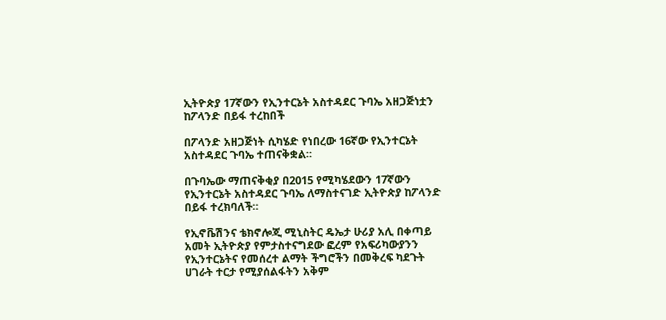ኢትዮጵያ 17ኛውን የኢንተርኔት አስተዳደር ጉባኤ አዘጋጅነቷን ከፖላንድ በይፋ ተረከበች

በፖላንድ አዘጋጅነት ሲካሄድ የነበረው 16ኛው የኢንተርኔት አስተዳደር ጉባኤ ተጠናቅቋል።

በጉባኤው ማጠናቅቂያ በ2015 የሚካሄደውን 17ኛውን የኢንተርኔት አስተዳደር ጉባኤ ለማስተናገድ ኢትዮጵያ ከፖላንድ በይፋ ተረክባለች።

የኢኖቬሽንና ቴክኖሎጂ ሚኒስትር ዴኤታ ሁሪያ አሊ በቀጣይ አመት ኢትዮጵያ የምታስተናግደው ፎረም የአፍሪካውያንን የኢንተርኔትና የመሰረተ ልማት ችግሮችን በመቅረፍ ካደጉት ሀገራት ተርታ የሚያሰልፋትን አቅም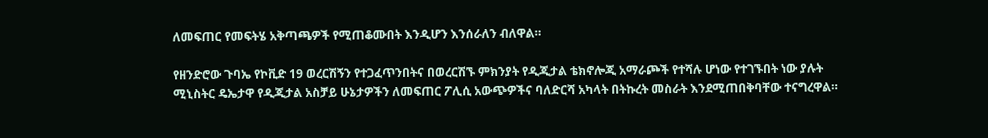ለመፍጠር የመፍትሄ አቅጣጫዎች የሚጠቆሙበት እንዲሆን እንሰራለን ብለዋል።

የዘንድሮው ጉባኤ የኮቪድ 19 ወረርሽኝን የተጋፈጥንበትና በወረርሽኙ ምክንያት የዲጂታል ቴክኖሎጂ አማራጮች የተሻሉ ሆነው የተገኙበት ነው ያሉት ሚኒስትር ዴኤታዋ የዲጂታል አስቻይ ሁኔታዎችን ለመፍጠር ፖሊሲ አውጭዎችና ባለድርሻ አካላት በትኩረት መስራት እንደሚጠበቅባቸው ተናግረዋል።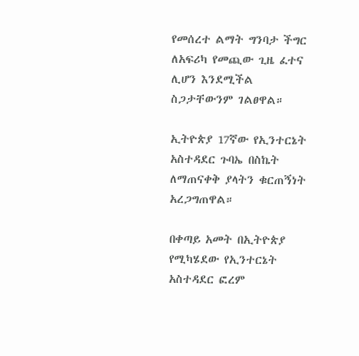የመሰረተ ልማት ግንባታ ችግር ለአፍሪካ የመጪው ጊዜ ፈተና ሊሆን እንደሚችል ስጋታቸውንም ገልፀዋል።

ኢትዮጵያ 17ኛው የኢንተርኔት አስተዳደር ጉባኤ በስኬት ለማጠናቀቅ ያላትን ቁርጠኝነት አረጋግጠዋል።

በቀጣይ አመት በኢትዮጵያ የሚካሄደው የኢንተርኔት አስተዳደር ፎረም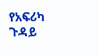የአፍሪካ ጉዳይ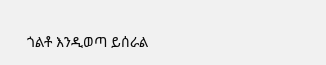ጎልቶ እንዲወጣ ይሰራል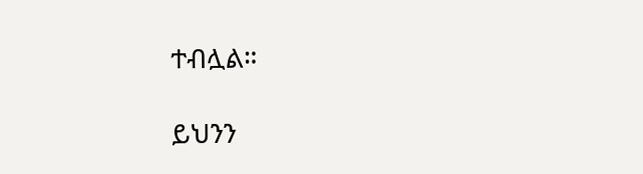ተብሏል።

ይህንን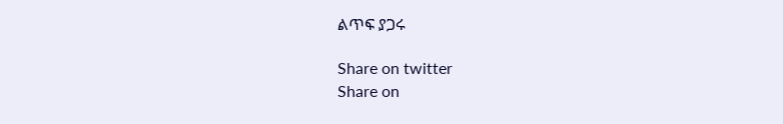ልጥፍ ያጋሩ

Share on twitter
Share on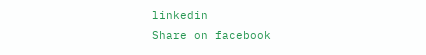linkedin
Share on facebook